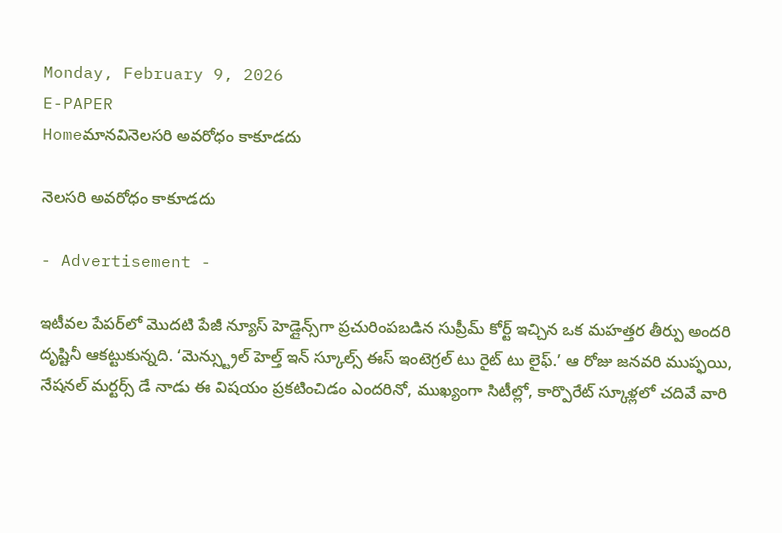Monday, February 9, 2026
E-PAPER
Homeమానవినెల‌స‌రి అవ‌రోధం కాకూడదు

నెల‌స‌రి అవ‌రోధం కాకూడదు

- Advertisement -

ఇటీవల పేపర్‌లో మొదటి పేజీ న్యూస్‌ హెడ్లైన్స్‌గా ప్రచురింపబడిన సుప్రీమ్‌ కోర్ట్‌ ఇచ్చిన ఒక మహత్తర తీర్పు అందరి దృష్టినీ ఆకట్టుకున్నది. ‘మెన్స్ట్రుల్‌ హెల్త్‌ ఇన్‌ స్కూల్స్‌ ఈస్‌ ఇంటెగ్రల్‌ టు రైట్‌ టు లైఫ్‌.’ ఆ రోజు జనవరి ముప్ఫయి, నేషనల్‌ మర్టర్స్‌ డే నాడు ఈ విషయం ప్రకటించిడం ఎందరినో, ముఖ్యంగా సిటీల్లో, కార్పొరేట్‌ స్కూళ్లలో చదివే వారి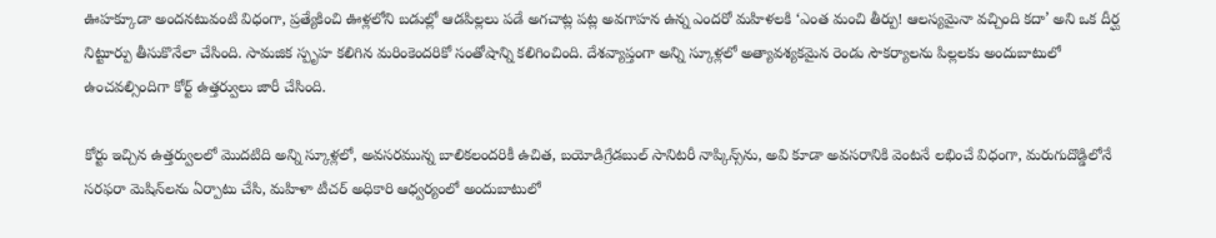ఊహక్కూడా అందనటువంటి విధంగా, ప్రత్యేకించి ఊళ్లలోని బడుల్లో ఆడపిల్లలు పడే అగచాట్ల పట్ల అవగాహన ఉన్న ఎందరో మహిళలకి ‘ఎంత మంచి తీర్పు! ఆలస్యమైనా వచ్చింది కదా’ అని ఒక దీర్ఘ నిట్టూర్పు తీసుకొనేలా చేసింది. సామజిక స్పృహ కలిగిన మరింకెందరికో సంతోషాన్ని కలిగించింది. దేశవ్యాప్తంగా అన్ని స్కూళ్లలో అత్యావశ్యకమైన రెండు సౌకర్యాలను పిల్లలకు అందుబాటులో ఉంచవల్సిందిగా కోర్ట్‌ ఉత్తర్వులు జారీ చేసింది.

కోర్టు ఇచ్చిన ఉత్తర్వులలో మొదటిది అన్ని స్కూళ్లలో, అవసరమున్న బాలికలందరికీ ఉచిత, బయోడిగ్రేడబుల్‌ సానిటరీ నాప్కిన్స్‌ను, అవి కూడా అవసరానికి వెంటనే లభించే విధంగా, మరుగుదొడ్డిలోనే సరఫరా మెషిన్‌లను ఏర్పాటు చేసి, మహిళా టీచర్‌ అధికారి ఆధ్వర్యంలో అందుబాటులో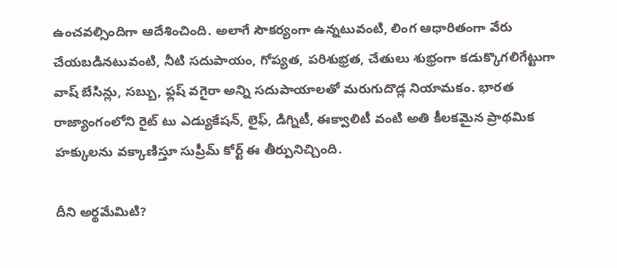ఉంచవల్సిందిగా ఆదేశించింది. అలాగే సౌకర్యంగా ఉన్నటువంటి, లింగ ఆధారితంగా వేరు చేయబడినటువంటి, నీటి సదుపాయం, గోప్యత, పరిశుభ్రత, చేతులు శుభ్రంగా కడుక్కొగలిగేట్టుగా వాష్‌ బేసిన్లు, సబ్బు, ఫ్లష్‌ వగైరా అన్ని సదుపాయాలతో మరుగుదొడ్ల నియామకం. భారత రాజ్యాంగంలోని రైట్‌ టు ఎడ్యుకేషన్‌, లైఫ్‌, డిగ్నిటీ, ఈక్వాలిటీ వంటి అతి కీలకమైన ప్రాథమిక హక్కులను వక్కాణిస్తూ సుప్రీమ్‌ కోర్ట్‌ ఈ తీర్పునిచ్చింది.

దీని అర్థమేమిటి?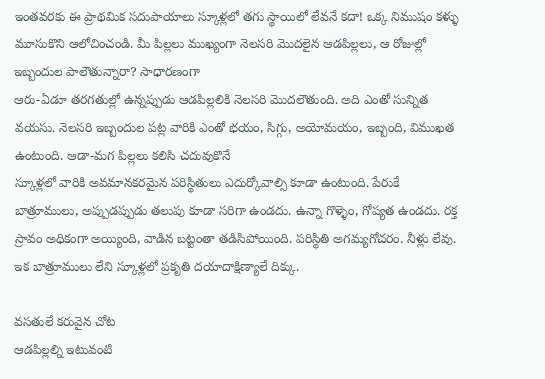ఇంతవరకు ఈ ప్రాథమిక సదుపాయాలు స్కూళ్లలో తగు స్థాయిలో లేవనే కదా! ఒక్క నిముషం కళ్ళు మూసుకొని ఆలోచించండి. మీ పిల్లలు ముఖ్యంగా నెలసరి మొదలైన ఆడపిల్లలు, ఆ రోజుల్లో ఇబ్బందుల పాలౌతున్నారా? సాధారణంగా
ఆరు-ఏడూ తరగతుల్లో ఉన్నప్పుడు ఆడపిల్లలికి నెలసరి మొదలౌతుంది. అది ఎంతో సున్నిత వయసు. నెలసరి ఇబ్బందుల పట్ల వారికి ఎంతో భయం, సిగ్గు, అయోమయం, ఇబ్బంది, విముఖత ఉంటుంది. ఆడా-మగ పిల్లలు కలిసి చదువుకొనే
స్కూళ్లలో వారికి అవమానకరమైన పరిస్థితులు ఎదుర్కోవాల్సి కూడా ఉంటుంది. పేరుకే బాత్రూములు, అప్పుడప్పుడు తలుపు కూడా సరిగా ఉండదు. ఉన్నా గొళ్ళెం, గోప్యత ఉండదు. రక్త స్రావం అధికంగా అయ్యింది, వాడిన బట్టంతా తడిసిపోయింది. పరిస్థితి అగమ్యగోచరం. నీళ్లు లేవు. ఇక బాత్రూములు లేని స్కూళ్లలో ప్రకృతి దయాదాక్షిణ్యాలే దిక్కు.

వసతులే కరువైన చోట
ఆడపిల్లల్ని ఇటువంటి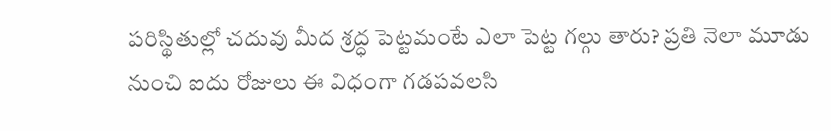పరిస్థితుల్లో చదువు మీద శ్రద్ధ పెట్టమంటే ఎలా పెట్ట గల్గు తారు? ప్రతి నెలా మూడు నుంచి ఐదు రోజులు ఈ విధంగా గడపవలసి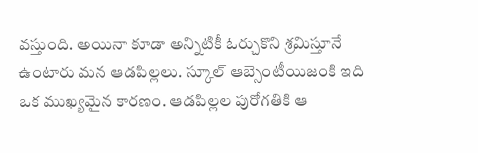వస్తుంది. అయినా కూడా అన్నిటికీ ఓర్చుకొని శ్రమిస్తూనే ఉంటారు మన ఆడపిల్లలు. స్కూల్‌ ఆబ్సెంటీయిజంకి ఇది ఒక ముఖ్యమైన కారణం. ఆడపిల్లల పురోగతికి ఆ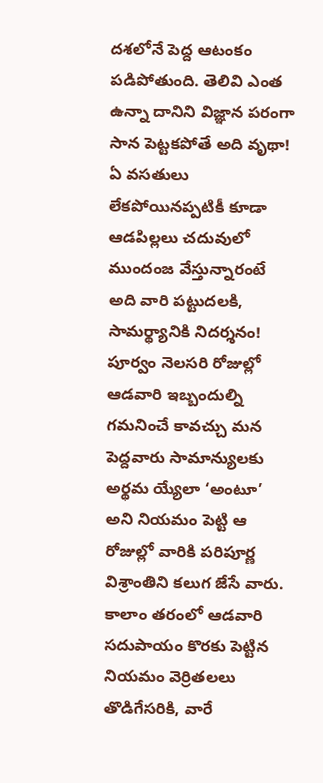దశలోనే పెద్ద ఆటంకం పడిపోతుంది. తెలివి ఎంత ఉన్నా దానిని విజ్ఞాన పరంగా సాన పెట్టకపోతే అది వృథా! ఏ వసతులు లేకపోయినప్పటికీ కూడా ఆడపిల్లలు చదువులో ముందంజ వేస్తున్నారంటే అది వారి పట్టుదలకి, సామర్థ్యానికి నిదర్శనం! పూర్వం నెలసరి రోజుల్లో ఆడవారి ఇబ్బందుల్ని గమనించే కావచ్చు మన పెద్దవారు సామాన్యులకు అర్థమ య్యేలా ‘అంటూ’ అని నియమం పెట్టి ఆ రోజుల్లో వారికి పరిపూర్ణ విశ్రాంతిని కలుగ జేసే వారు. కాలాం తరంలో ఆడవారి సదుపాయం కొరకు పెట్టిన నియమం వెర్రితలలు తొడిగేసరికి, వారే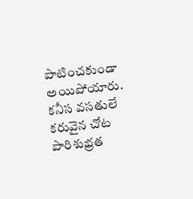పాటించకుండా అయిపోయారు. కనీస వసతులే కరువైన చోట పారిశుభ్రత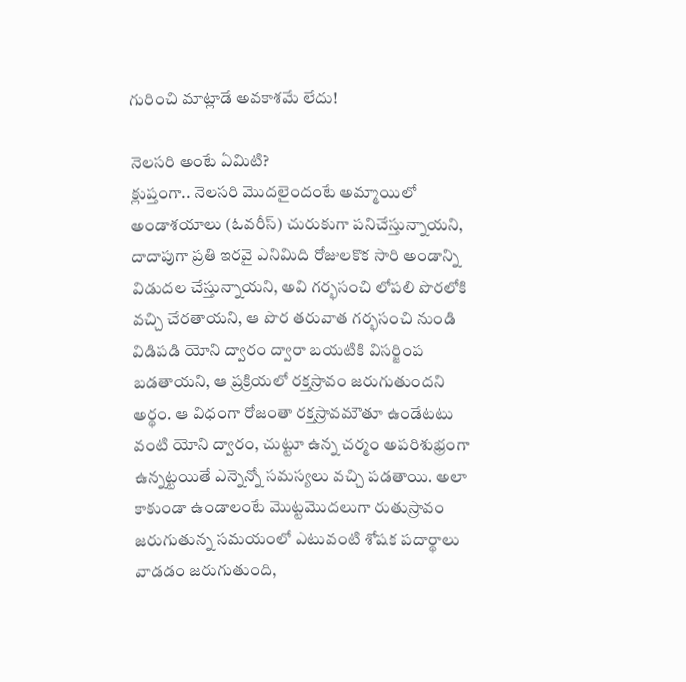గురించి మాట్లాడే అవకాశమే లేదు!

నెలసరి అంటే ఏమిటి?
క్లుప్తంగా.. నెలసరి మొదలైందంటే అమ్మాయిలో అండాశయాలు (ఓవరీస్‌) చురుకుగా పనిచేస్తున్నాయని, దాదాపుగా ప్రతి ఇరవై ఎనిమిది రోజులకొక సారి అండాన్ని విడుదల చేస్తున్నాయని, అవి గర్భసంచి లోపలి పొరలోకి వచ్చి చేరతాయని, ఆ పొర తరువాత గర్భసంచి నుండి విడిపడి యోని ద్వారం ద్వారా బయటికి విసర్జింప బడతాయని, ఆ ప్రక్రియలో రక్తస్రావం జరుగుతుందని అర్థం. ఆ విధంగా రోజంతా రక్తస్రావమౌతూ ఉండేటటు వంటి యోని ద్వారం, చుట్టూ ఉన్న చర్మం అపరిశుభ్రంగా ఉన్నట్టయితే ఎన్నెన్నో సమస్యలు వచ్చి పడతాయి. అలా కాకుండా ఉండాలంటే మొట్టమొదలుగా రుతుస్రావం జరుగుతున్న సమయంలో ఎటువంటి శోషక పదార్థాలు వాడడం జరుగుతుంది,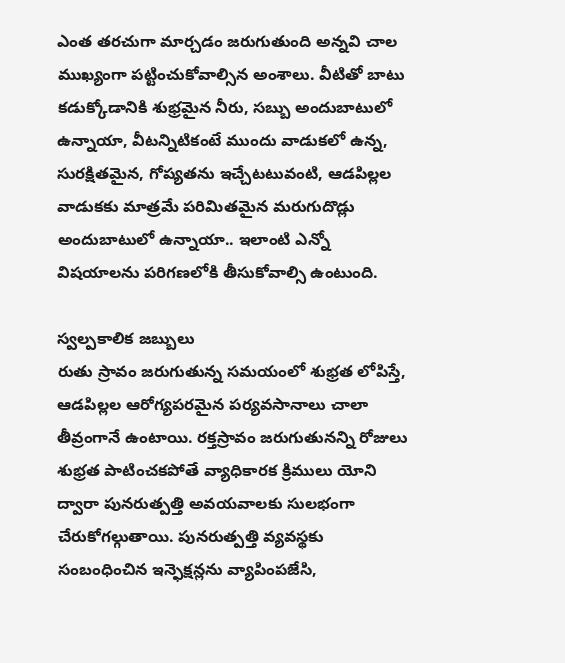ఎంత తరచుగా మార్చడం జరుగుతుంది అన్నవి చాల ముఖ్యంగా పట్టించుకోవాల్సిన అంశాలు. వీటితో బాటు కడుక్కోడానికి శుభ్రమైన నీరు, సబ్బు అందుబాటులో ఉన్నాయా, వీటన్నిటికంటే ముందు వాడుకలో ఉన్న, సురక్షితమైన, గోప్యతను ఇచ్చేటటువంటి, ఆడపిల్లల వాడుకకు మాత్రమే పరిమితమైన మరుగుదొడ్లు అందుబాటులో ఉన్నాయా.. ఇలాంటి ఎన్నో విషయాలను పరిగణలోకి తీసుకోవాల్సి ఉంటుంది.

స్వల్పకాలిక జబ్బులు
రుతు స్రావం జరుగుతున్న సమయంలో శుభ్రత లోపిస్తే, ఆడపిల్లల ఆరోగ్యపరమైన పర్యవసానాలు చాలా తీవ్రంగానే ఉంటాయి. రక్తస్రావం జరుగుతునన్ని రోజులు శుభ్రత పాటించకపోతే వ్యాధికారక క్రిములు యోని ద్వారా పునరుత్పత్తి అవయవాలకు సులభంగా చేరుకోగల్గుతాయి. పునరుత్పత్తి వ్యవస్థకు సంబంధించిన ఇన్ఫెక్షన్లను వ్యాపింపజేసి,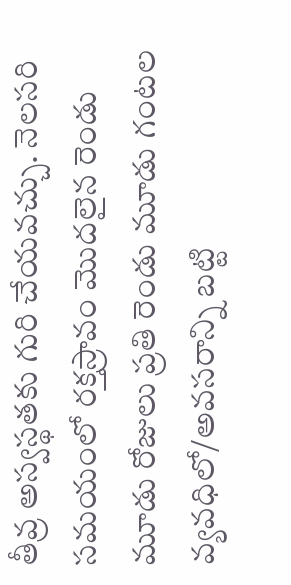తీవ్ర అస్వస్థతకు గురి చేయవచ్చు. నెలసరి సమయంలో రక్తస్రావం మొదలైన రెండు మూడు రోజులు ప్రతి రెండు మూడు గంటల వ్యవధిలో/అవసరాన్ని బట్టి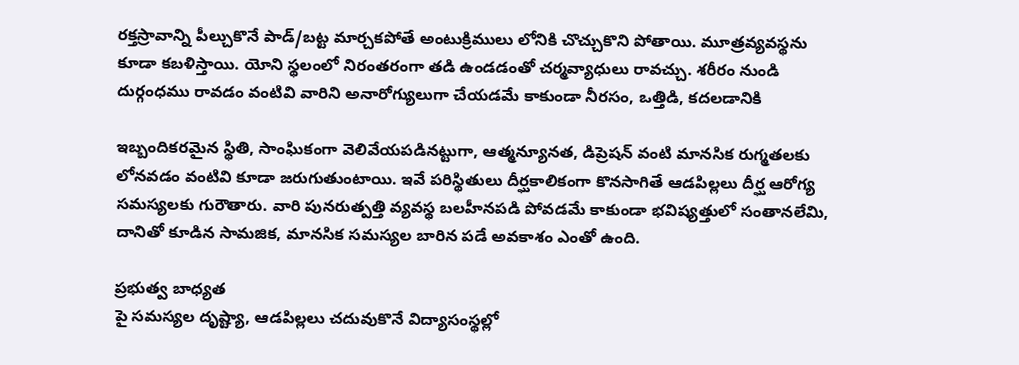రక్తస్రావాన్ని పీల్చుకొనే పాడ్‌/బట్ట మార్చకపోతే అంటుక్రిములు లోనికి చొచ్చుకొని పోతాయి. మూత్రవ్యవస్థను కూడా కబళిస్తాయి. యోని స్థలంలో నిరంతరంగా తడి ఉండడంతో చర్మవ్యాధులు రావచ్చు. శరీరం నుండి దుర్గంధము రావడం వంటివి వారిని అనారోగ్యులుగా చేయడమే కాకుండా నీరసం, ఒత్తిడి, కదలడానికి

ఇబ్బందికరమైన స్థితి, సాంఘికంగా వెలివేయపడినట్టుగా, ఆత్మన్యూనత, డిప్రెషన్‌ వంటి మానసిక రుగ్మతలకు లోనవడం వంటివి కూడా జరుగుతుంటాయి. ఇవే పరిస్థితులు దీర్ఘకాలికంగా కొనసాగితే ఆడపిల్లలు దీర్ఘ ఆరోగ్య సమస్యలకు గురౌతారు. వారి పునరుత్పత్తి వ్యవస్థ బలహీనపడి పోవడమే కాకుండా భవిష్యత్తులో సంతానలేమి, దానితో కూడిన సామజిక, మానసిక సమస్యల బారిన పడే అవకాశం ఎంతో ఉంది.

ప్రభుత్వ బాధ్యత
పై సమస్యల దృష్ట్యా, ఆడపిల్లలు చదువుకొనే విద్యాసంస్థల్లో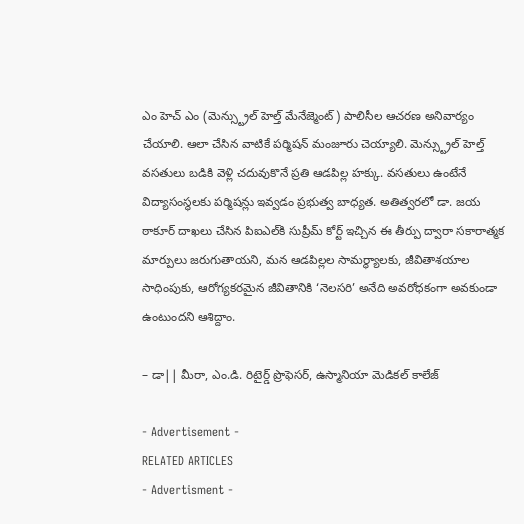ఎం హెచ్‌ ఎం (మెన్స్ట్రుల్‌ హెల్త్‌ మేనేజ్మెంట్‌) పాలిసీల ఆచరణ అనివార్యం చేయాలి. ఆలా చేసిన వాటికే పర్మిషన్‌ మంజూరు చెయ్యాలి. మెన్స్ట్రుల్‌ హెల్త్‌ వసతులు బడికి వెళ్లి చదువుకొనే ప్రతి ఆడపిల్ల హక్కు. వసతులు ఉంటేనే విద్యాసంస్థలకు పర్మిషన్లు ఇవ్వడం ప్రభుత్వ బాధ్యత. అతిత్వరలో డా. జయ ఠాకూర్‌ దాఖలు చేసిన పిఐఎల్‌కి సుప్రీమ్‌ కోర్ట్‌ ఇచ్చిన ఈ తీర్పు ద్వారా సకారాత్మక మార్పులు జరుగుతాయని, మన ఆడపిల్లల సామర్థ్యాలకు, జీవితాశయాల సాధింపుకు, ఆరోగ్యకరమైన జీవితానికి ‘నెలసరి’ అనేది అవరోధకంగా అవకుండా ఉంటుందని ఆశిద్దాం.

– డా|| మీరా, ఎం.డి. రిటైర్డ్‌ ప్రొఫెసర్‌, ఉస్మానియా మెడికల్‌ కాలేజ్‌

- Advertisement -
RELATED ARTICLES
- Advertisment -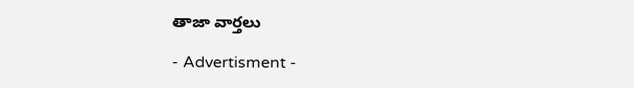తాజా వార్తలు

- Advertisment -